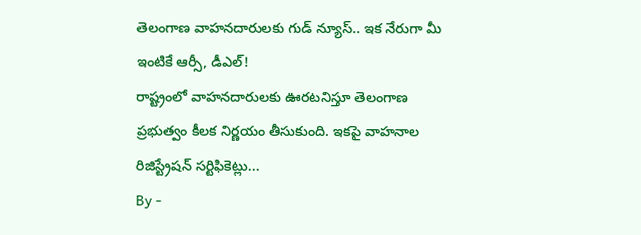తెలంగాణ వాహనదారులకు గుడ్ న్యూస్.. ఇక నేరుగా మీ ఇంటికే ఆర్సీ, డీఎల్!
రాష్ట్రంలో వాహనదారులకు ఊరటనిస్తూ తెలంగాణ ప్రభుత్వం కీలక నిర్ణయం తీసుకుంది. ఇకపై వాహనాల రిజిస్ట్రేషన్ సర్టిఫికెట్లు...
By -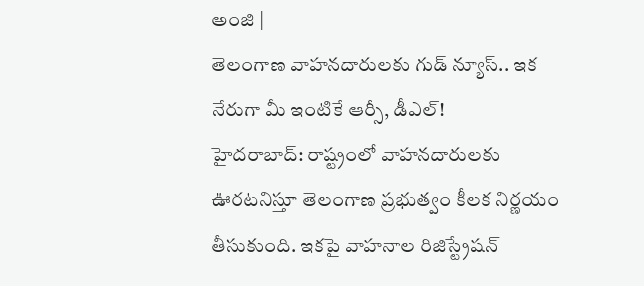అంజి |
తెలంగాణ వాహనదారులకు గుడ్ న్యూస్.. ఇక నేరుగా మీ ఇంటికే ఆర్సీ, డీఎల్!
హైదరాబాద్: రాష్ట్రంలో వాహనదారులకు ఊరటనిస్తూ తెలంగాణ ప్రభుత్వం కీలక నిర్ణయం తీసుకుంది. ఇకపై వాహనాల రిజిస్ట్రేషన్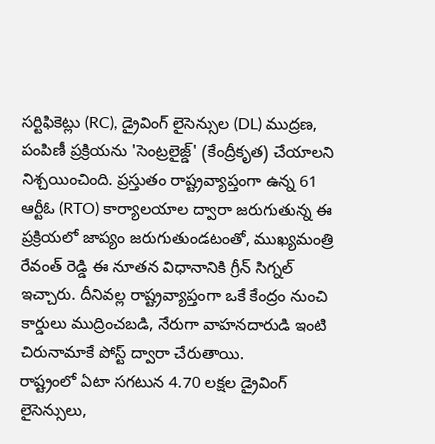సర్టిఫికెట్లు (RC), డ్రైవింగ్ లైసెన్సుల (DL) ముద్రణ, పంపిణీ ప్రక్రియను 'సెంట్రలైజ్డ్' (కేంద్రీకృత) చేయాలని నిశ్చయించింది. ప్రస్తుతం రాష్ట్రవ్యాప్తంగా ఉన్న 61 ఆర్టీఓ (RTO) కార్యాలయాల ద్వారా జరుగుతున్న ఈ ప్రక్రియలో జాప్యం జరుగుతుండటంతో, ముఖ్యమంత్రి రేవంత్ రెడ్డి ఈ నూతన విధానానికి గ్రీన్ సిగ్నల్ ఇచ్చారు. దీనివల్ల రాష్ట్రవ్యాప్తంగా ఒకే కేంద్రం నుంచి కార్డులు ముద్రించబడి, నేరుగా వాహనదారుడి ఇంటి చిరునామాకే పోస్ట్ ద్వారా చేరుతాయి.
రాష్ట్రంలో ఏటా సగటున 4.70 లక్షల డ్రైవింగ్ లైసెన్సులు,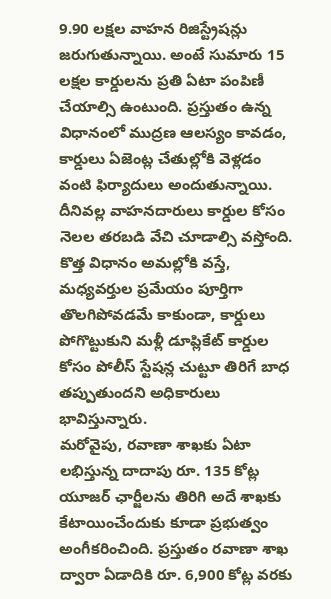9.90 లక్షల వాహన రిజిస్ట్రేషన్లు జరుగుతున్నాయి. అంటే సుమారు 15 లక్షల కార్డులను ప్రతి ఏటా పంపిణీ చేయాల్సి ఉంటుంది. ప్రస్తుతం ఉన్న విధానంలో ముద్రణ ఆలస్యం కావడం, కార్డులు ఏజెంట్ల చేతుల్లోకి వెళ్లడం వంటి ఫిర్యాదులు అందుతున్నాయి. దీనివల్ల వాహనదారులు కార్డుల కోసం నెలల తరబడి వేచి చూడాల్సి వస్తోంది. కొత్త విధానం అమల్లోకి వస్తే, మధ్యవర్తుల ప్రమేయం పూర్తిగా తొలగిపోవడమే కాకుండా, కార్డులు పోగొట్టుకుని మళ్లీ డూప్లికేట్ కార్డుల కోసం పోలీస్ స్టేషన్ల చుట్టూ తిరిగే బాధ తప్పుతుందని అధికారులు భావిస్తున్నారు.
మరోవైపు, రవాణా శాఖకు ఏటా లభిస్తున్న దాదాపు రూ. 135 కోట్ల యూజర్ ఛార్జీలను తిరిగి అదే శాఖకు కేటాయించేందుకు కూడా ప్రభుత్వం అంగీకరించింది. ప్రస్తుతం రవాణా శాఖ ద్వారా ఏడాదికి రూ. 6,900 కోట్ల వరకు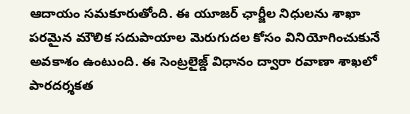ఆదాయం సమకూరుతోంది. ఈ యూజర్ ఛార్జీల నిధులను శాఖా పరమైన మౌలిక సదుపాయాల మెరుగుదల కోసం వినియోగించుకునే అవకాశం ఉంటుంది. ఈ సెంట్రలైజ్డ్ విధానం ద్వారా రవాణా శాఖలో పారదర్శకత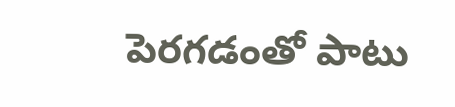పెరగడంతో పాటు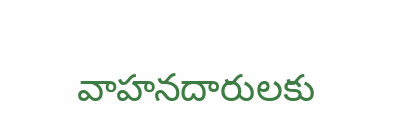వాహనదారులకు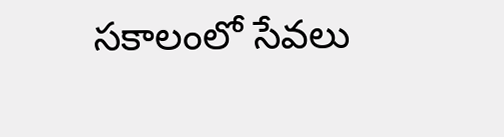సకాలంలో సేవలు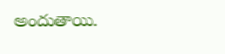అందుతాయి.